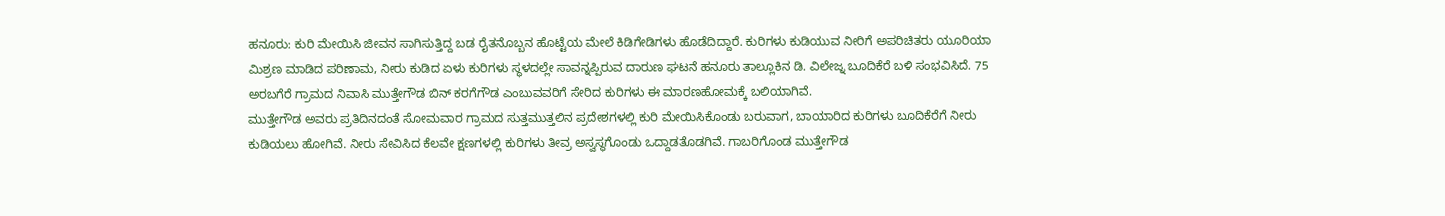ಹನೂರು: ಕುರಿ ಮೇಯಿಸಿ ಜೀವನ ಸಾಗಿಸುತ್ತಿದ್ದ ಬಡ ರೈತನೊಬ್ಬನ ಹೊಟ್ಟೆಯ ಮೇಲೆ ಕಿಡಿಗೇಡಿಗಳು ಹೊಡೆದಿದ್ದಾರೆ. ಕುರಿಗಳು ಕುಡಿಯುವ ನೀರಿಗೆ ಅಪರಿಚಿತರು ಯೂರಿಯಾ ಮಿಶ್ರಣ ಮಾಡಿದ ಪರಿಣಾಮ, ನೀರು ಕುಡಿದ ಏಳು ಕುರಿಗಳು ಸ್ಥಳದಲ್ಲೇ ಸಾವನ್ನಪ್ಪಿರುವ ದಾರುಣ ಘಟನೆ ಹನೂರು ತಾಲ್ಲೂಕಿನ ಡಿ. ವಿಲೇಜ್ನ ಬೂದಿಕೆರೆ ಬಳಿ ಸಂಭವಿಸಿದೆ. 75 ಅರಬಗೆರೆ ಗ್ರಾಮದ ನಿವಾಸಿ ಮುತ್ತೇಗೌಡ ಬಿನ್ ಕರಗೆಗೌಡ ಎಂಬುವವರಿಗೆ ಸೇರಿದ ಕುರಿಗಳು ಈ ಮಾರಣಹೋಮಕ್ಕೆ ಬಲಿಯಾಗಿವೆ.
ಮುತ್ತೇಗೌಡ ಅವರು ಪ್ರತಿದಿನದಂತೆ ಸೋಮವಾರ ಗ್ರಾಮದ ಸುತ್ತಮುತ್ತಲಿನ ಪ್ರದೇಶಗಳಲ್ಲಿ ಕುರಿ ಮೇಯಿಸಿಕೊಂಡು ಬರುವಾಗ, ಬಾಯಾರಿದ ಕುರಿಗಳು ಬೂದಿಕೆರೆಗೆ ನೀರು ಕುಡಿಯಲು ಹೋಗಿವೆ. ನೀರು ಸೇವಿಸಿದ ಕೆಲವೇ ಕ್ಷಣಗಳಲ್ಲಿ ಕುರಿಗಳು ತೀವ್ರ ಅಸ್ವಸ್ಥಗೊಂಡು ಒದ್ದಾಡತೊಡಗಿವೆ. ಗಾಬರಿಗೊಂಡ ಮುತ್ತೇಗೌಡ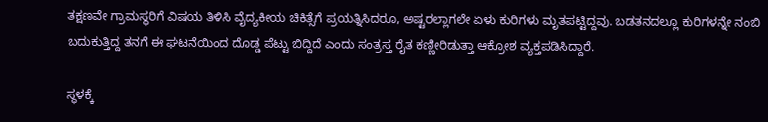ತಕ್ಷಣವೇ ಗ್ರಾಮಸ್ಥರಿಗೆ ವಿಷಯ ತಿಳಿಸಿ ವೈದ್ಯಕೀಯ ಚಿಕಿತ್ಸೆಗೆ ಪ್ರಯತ್ನಿಸಿದರೂ, ಅಷ್ಟರಲ್ಲಾಗಲೇ ಏಳು ಕುರಿಗಳು ಮೃತಪಟ್ಟಿದ್ದವು. ಬಡತನದಲ್ಲೂ ಕುರಿಗಳನ್ನೇ ನಂಬಿ ಬದುಕುತ್ತಿದ್ದ ತನಗೆ ಈ ಘಟನೆಯಿಂದ ದೊಡ್ಡ ಪೆಟ್ಟು ಬಿದ್ದಿದೆ ಎಂದು ಸಂತ್ರಸ್ತ ರೈತ ಕಣ್ಣೀರಿಡುತ್ತಾ ಆಕ್ರೋಶ ವ್ಯಕ್ತಪಡಿಸಿದ್ದಾರೆ.

ಸ್ಥಳಕ್ಕೆ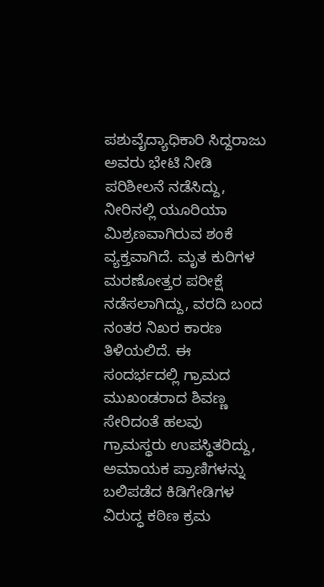ಪಶುವೈದ್ಯಾಧಿಕಾರಿ ಸಿದ್ದರಾಜು ಅವರು ಭೇಟಿ ನೀಡಿ ಪರಿಶೀಲನೆ ನಡೆಸಿದ್ದು, ನೀರಿನಲ್ಲಿ ಯೂರಿಯಾ ಮಿಶ್ರಣವಾಗಿರುವ ಶಂಕೆ ವ್ಯಕ್ತವಾಗಿದೆ. ಮೃತ ಕುರಿಗಳ ಮರಣೋತ್ತರ ಪರೀಕ್ಷೆ ನಡೆಸಲಾಗಿದ್ದು, ವರದಿ ಬಂದ ನಂತರ ನಿಖರ ಕಾರಣ ತಿಳಿಯಲಿದೆ. ಈ ಸಂದರ್ಭದಲ್ಲಿ ಗ್ರಾಮದ ಮುಖಂಡರಾದ ಶಿವಣ್ಣ ಸೇರಿದಂತೆ ಹಲವು ಗ್ರಾಮಸ್ಥರು ಉಪಸ್ಥಿತರಿದ್ದು, ಅಮಾಯಕ ಪ್ರಾಣಿಗಳನ್ನು ಬಲಿಪಡೆದ ಕಿಡಿಗೇಡಿಗಳ ವಿರುದ್ಧ ಕಠಿಣ ಕ್ರಮ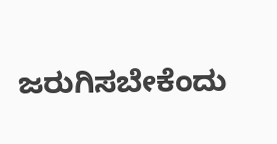ಜರುಗಿಸಬೇಕೆಂದು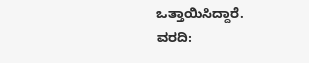ಒತ್ತಾಯಿಸಿದ್ದಾರೆ.
ವರದಿ: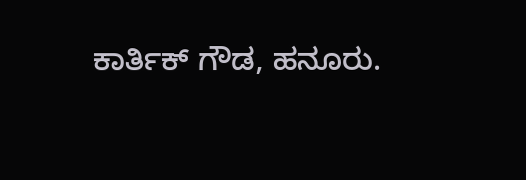ಕಾರ್ತಿಕ್ ಗೌಡ, ಹನೂರು.